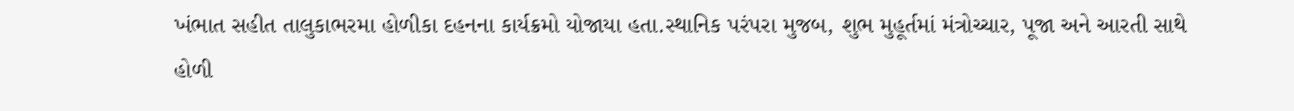ખંભાત સહીત તાલુકાભરમા હોળીકા દહનના કાર્યક્રમો યોજાયા હતા.સ્થાનિક પરંપરા મુજબ, શુભ મુહૂર્તમાં મંત્રોચ્ચાર, પૂજા અને આરતી સાથે હોળી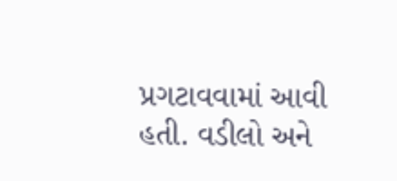પ્રગટાવવામાં આવી હતી. વડીલો અને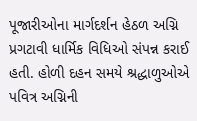પૂજારીઓના માર્ગદર્શન હેઠળ અગ્નિ પ્રગટાવી ધાર્મિક વિધિઓ સંપન્ન કરાઈ હતી. હોળી દહન સમયે શ્રદ્ધાળુઓએ પવિત્ર અગ્નિની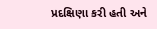પ્રદક્ષિણા કરી હતી અને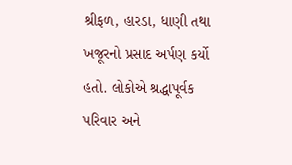શ્રીફળ, હારડા, ધાણી તથા ખજૂરનો પ્રસાદ અર્પણ કર્યો હતો. લોકોએ શ્રદ્ધાપૂર્વક પરિવાર અને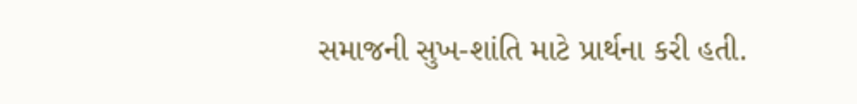સમાજની સુખ-શાંતિ માટે પ્રાર્થના કરી હતી.